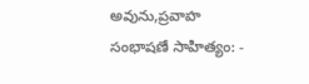అవును,ప్రవాహ సంభాషణే సాహిత్యం: -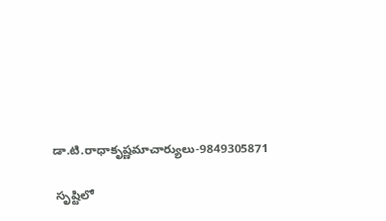డా.టి.రాధాకృష్ణమాచార్యులు-9849305871

 సృష్టిలో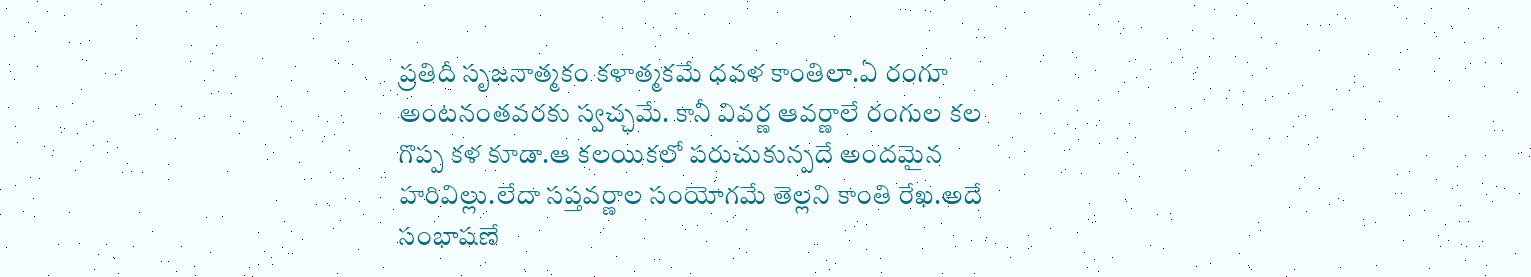ప్రతిదీ సృజనాత్మకం కళాత్మకమే ధవళ కాంతిలా.ఏ రంగూ అంటనంతవరకు స్వచ్ఛమే. కానీ వివర్ణ ఆవర్ణాలే రంగుల కల గొప్ప కళ కూడా.ఆ కలయికలో పరుచుకున్పదే అందమైన హరివిల్లు.లేదా సప్తవర్ణాల సంయోగమే తెల్లని కాంతి రేఖ.అదే సంభాషణే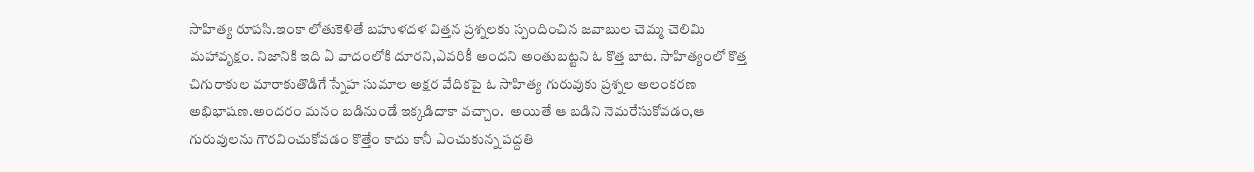సాహిత్య రూపసి.ఇంకా లోతుకెళితే బహుళదళ విత్తన ప్రశ్నలకు స్పందించిన జవాబుల చెమ్మ చెలిమి మహావృక్షం. నిజానికి ఇది ఏ వాదంలోకి దూరని,ఎవరికీ అందని అంతుబట్టని ఓ కొత్త బాట. సాహిత్యంలో కొత్త చిగురాకుల మారాకుతొడిగే స్నేహ సుమాల అక్షర వేదికపై ఓ సాహిత్య గురువుకు ప్రశ్నల అలంకరణ అభిభాషణ.అందరం మనం బడినుండే ఇక్కడిదాకా వచ్చాం.  అయితే ఆ బడిని నెమరేసుకోవడం,ఆ గురువులను గౌరవించుకోవడం కొత్తేం కాదు కానీ ఎంచుకున్న పద్దతి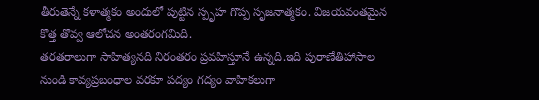తీరుతెన్నే కళాత్మకం అందులో పుట్టిన స్పృహ గొప్ప సృజనాత్మకం. విజయవంతమైన కొత్త తొవ్వ ఆలోచన అంతరంగమిది.
తరతరాలుగా సాహిత్యనది నిరంతరం ప్రవహిస్తూనే ఉన్నది.ఇది పురాణేతిహాసాల నుండి కావ్యప్రబంధాల వరకూ పద్యం గద్యం వాహికలుగా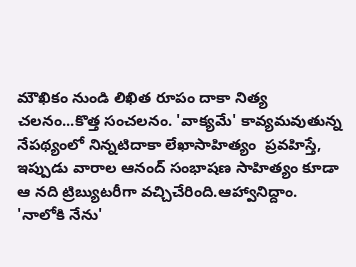మౌఖికం నుండి లిఖిత రూపం దాకా నిత్య చలనం...కొత్త సంచలనం. 'వాక్యమే' కావ్యమవుతున్న నేపథ్యంలో నిన్నటిదాకా లేఖాసాహిత్యం  ప్రవహిస్తే, ఇప్పుడు వారాల ఆనంద్ సంభాషణ సాహిత్యం కూడా ఆ నది ట్రిబ్యుటరీగా వచ్చిచేరింది.ఆహ్వానిద్దాం.
'నాలోకి నేను'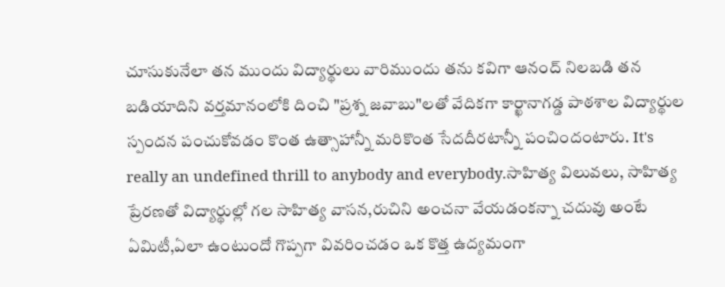చూసుకునేలా తన ముందు విద్యార్థులు వారిముందు తను కవిగా ఆనంద్ నిలబడి తన బడియాదిని వర్తమానంలోకి దించి "ప్రశ్న జవాబు"లతో వేదికగా కార్ఖానాగడ్డ పాఠశాల విద్యార్థుల స్పందన పంచుకోవడం కొంత ఉత్సాహాన్నీ మరికొంత సేదదీరటాన్నీ పంచిందంటారు. It's really an undefined thrill to anybody and everybody.సాహిత్య విలువలు, సాహిత్య ప్రేరణతో విద్యార్థుల్లో గల సాహిత్య వాసన,రుచిని అంచనా వేయడంకన్నా చదువు అంటే ఏమిటీ,ఏలా ఉంటుందో గొప్పగా వివరించడం ఒక కొత్త ఉద్యమంగా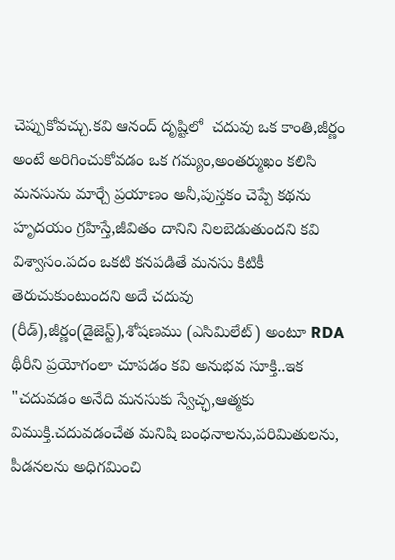చెప్పుకోవచ్చు.కవి ఆనంద్ దృష్టిలో  చదువు ఒక కాంతి,జీర్ణం అంటే అరిగించుకోవడం ఒక గమ్యం,అంతర్ముఖం కలిసి మనసును మార్చే ప్రయాణం అనీ,పుస్తకం చెప్పే కథను హృదయం గ్రహిస్తే,జీవితం దానిని నిలబెడుతుందని కవి విశ్వాసం.పదం ఒకటి కనపడితే మనసు కిటికీ తెరుచుకుంటుందని అదే చదువు (రీడ్),జీర్ణం(డైజెస్ట్),శోషణము (ఎసిమిలేట్) అంటూ RDA థీరీని ప్రయోగంలా చూపడం కవి అనుభవ సూక్తి..ఇక "చదువడం అనేది మనసుకు స్వేచ్ఛ,ఆత్మకు విముక్తి.చదువడంచేత మనిషి బంధనాలను,పరిమితులను, పీడనలను అధిగమించి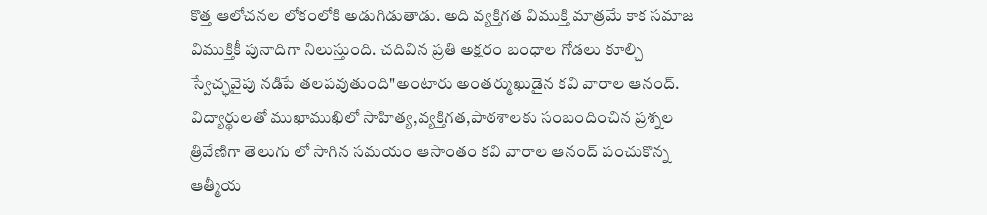కొత్త ఆలోచనల లోకంలోకి అడుగిడుతాడు. అది వ్యక్తిగత విముక్తి మాత్రమే కాక సమాజ విముక్తికీ పునాదిగా నిలుస్తుంది. చదివిన ప్రతి అక్షరం బంధాల గోడలు కూల్చి స్వేచ్ఛవైపు నడిపే తలపవుతుంది"అంటారు అంతర్ముఖుడైన కవి వారాల ఆనంద్.
విద్యార్థులతో ముఖాముఖిలో సాహిత్య,వ్యక్తిగత,పాఠశాలకు సంబందించిన ప్రశ్నల త్రివేణిగా తెలుగు లో సాగిన సమయం ఆసాంతం కవి వారాల ఆనంద్ పంచుకొన్న ఆత్మీయ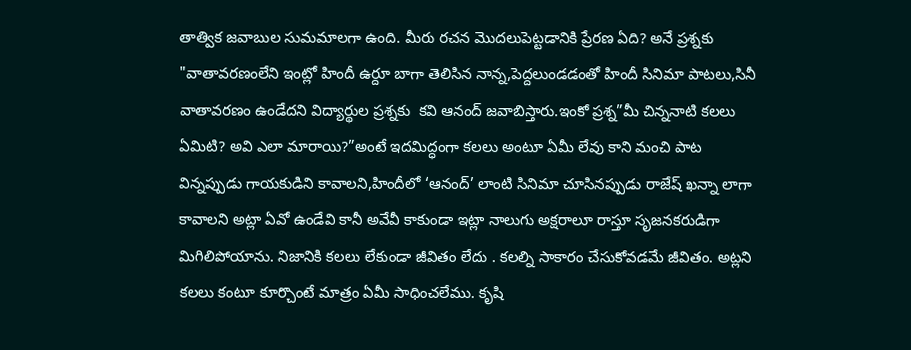తాత్విక జవాబుల సుమమాలగా ఉంది. మీరు రచన మొదలుపెట్టడానికి ప్రేరణ ఏది? అనే ప్రశ్నకు "వాతావరణంలేని ఇంట్లో హిందీ ఉర్దూ బాగా తెలిసిన నాన్న,పెద్దలుండడంతో హిందీ సినిమా పాటలు,సినీ వాతావరణం ఉండేదని విద్యార్థుల ప్రశ్నకు  కవి ఆనంద్ జవాబిస్తారు.ఇంకో ప్రశ్న”మీ చిన్ననాటి కలలు ఏమిటి? అవి ఎలా మారాయి?”అంటే ఇదమిద్ధంగా కలలు అంటూ ఏమీ లేవు కాని మంచి పాట విన్నప్పుడు గాయకుడిని కావాలని,హిందీలో ‘ఆనంద్’ లాంటి సినిమా చూసినప్పుడు రాజేష్ ఖన్నా లాగా కావాలని అట్లా ఏవో ఉండేవి కానీ అవేవీ కాకుండా ఇట్లా నాలుగు అక్షరాలూ రాస్తూ సృజనకరుడిగా మిగిలిపోయాను. నిజానికి కలలు లేకుండా జీవితం లేదు . కలల్ని సాకారం చేసుకోవడమే జీవితం. అట్లని కలలు కంటూ కూర్చొంటే మాత్రం ఏమీ సాధించలేము. కృషి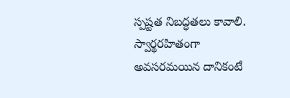స్పష్టత నిబద్ధతలు కావాలి. స్వార్థరహితంగా అవసరమయిన దానికంటే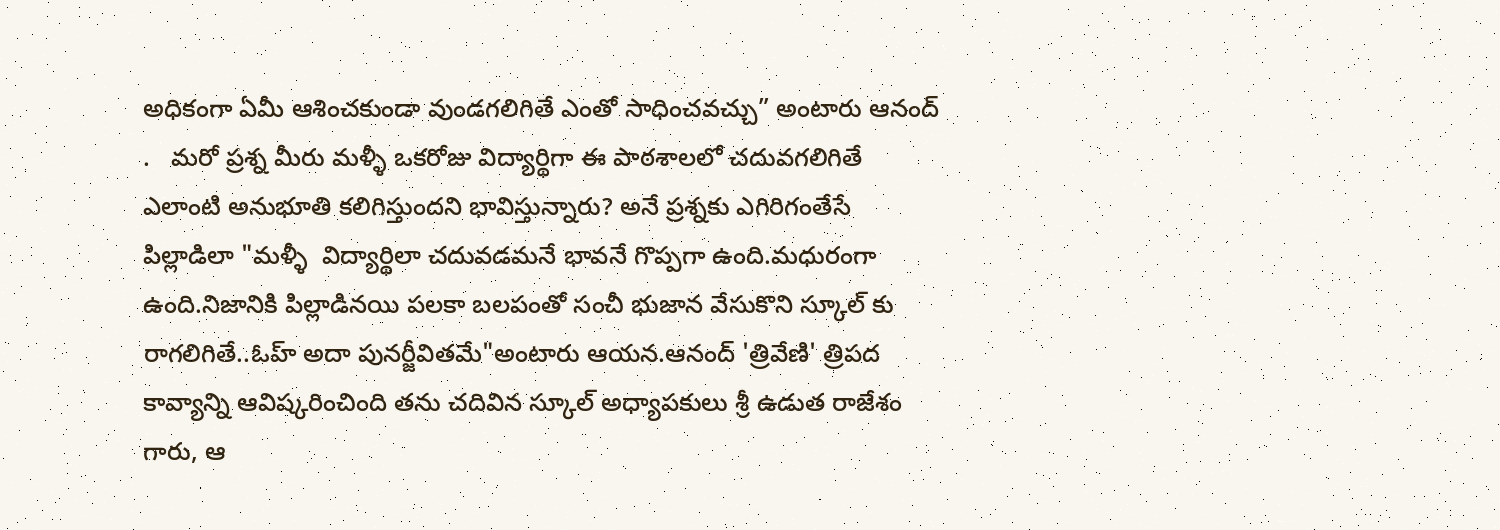అధికంగా ఏమీ ఆశించకుండా వుండగలిగితే ఎంతో సాధించవచ్చు” అంటారు ఆనంద్ .   మరో ప్రశ్న మీరు మళ్ళీ ఒకరోజు విద్యార్థిగా ఈ పాఠశాలలో చదువగలిగితే ఎలాంటి అనుభూతి కలిగిస్తుందని భావిస్తున్నారు? అనే ప్రశ్నకు ఎగిరిగంతేసే పిల్లాడిలా "మళ్ళీ  విద్యార్థిలా చదువడమనే భావనే గొప్పగా ఉంది.మధురంగా ఉంది.నిజానికి పిల్లాడినయి పలకా బలపంతో సంచీ భుజాన వేసుకొని స్కూల్ కు రాగలిగితే..ఓహ్ అదా పునర్జీవితమే"అంటారు ఆయన.ఆనంద్ 'త్రివేణి' త్రిపద కావ్యాన్ని ఆవిష్కరించింది తను చదివిన స్కూల్ అధ్యాపకులు శ్రీ ఉడుత రాజేశం గారు, ఆ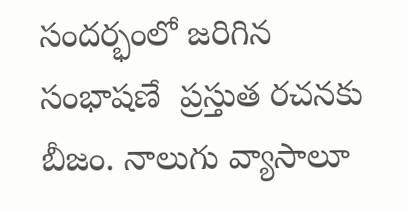సందర్భంలో జరిగిన సంభాషణే  ప్రస్తుత రచనకు బీజం. నాలుగు వ్యాసాలూ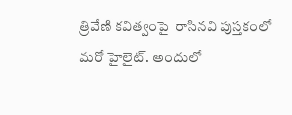త్రివేణి కవిత్వంపై  రాసినవి పుస్తకంలో మరో హైలైట్. అందులో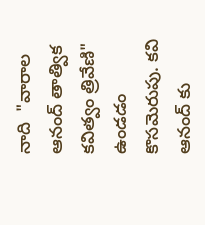నాది  "వారాల ఆనంద్ తాత్విక కవిత్వం త్రివేణి" ఉండడం కొసమెరుపు. కవి ఆనంద్ కు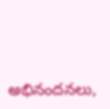అభినందనలు,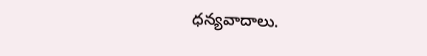ధన్యవాదాలు.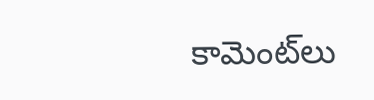కామెంట్‌లు